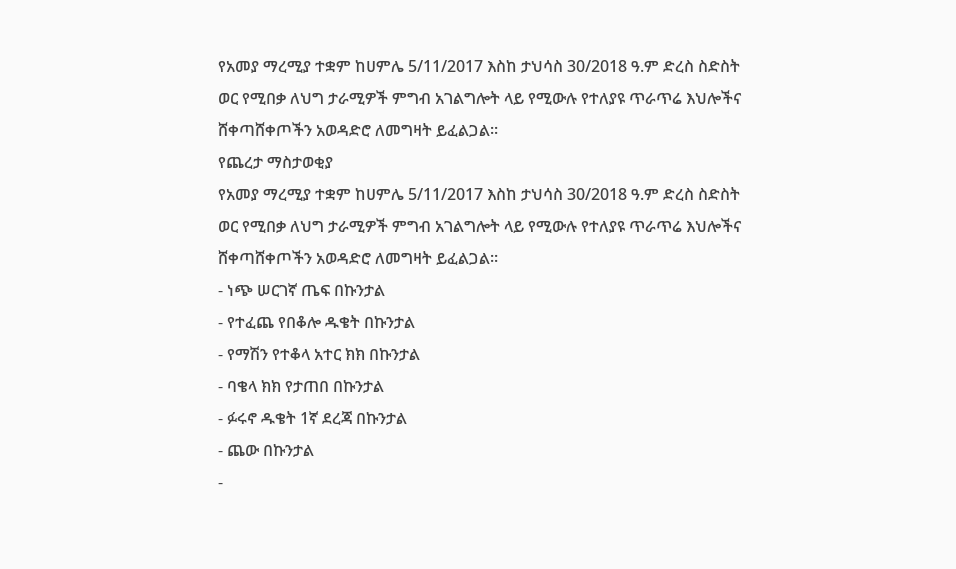የአመያ ማረሚያ ተቋም ከሀምሌ 5/11/2017 እስከ ታህሳስ 30/2018 ዓ.ም ድረስ ስድስት ወር የሚበቃ ለህግ ታራሚዎች ምግብ አገልግሎት ላይ የሚውሉ የተለያዩ ጥራጥሬ እህሎችና ሸቀጣሸቀጦችን አወዳድሮ ለመግዛት ይፈልጋል፡፡
የጨረታ ማስታወቂያ
የአመያ ማረሚያ ተቋም ከሀምሌ 5/11/2017 እስከ ታህሳስ 30/2018 ዓ.ም ድረስ ስድስት ወር የሚበቃ ለህግ ታራሚዎች ምግብ አገልግሎት ላይ የሚውሉ የተለያዩ ጥራጥሬ እህሎችና ሸቀጣሸቀጦችን አወዳድሮ ለመግዛት ይፈልጋል፡፡
- ነጭ ሠርገኛ ጤፍ በኩንታል
- የተፈጨ የበቆሎ ዱቄት በኩንታል
- የማሽን የተቆላ አተር ክክ በኩንታል
- ባቄላ ክክ የታጠበ በኩንታል
- ፉሩኖ ዱቄት 1ኛ ደረጃ በኩንታል
- ጨው በኩንታል
-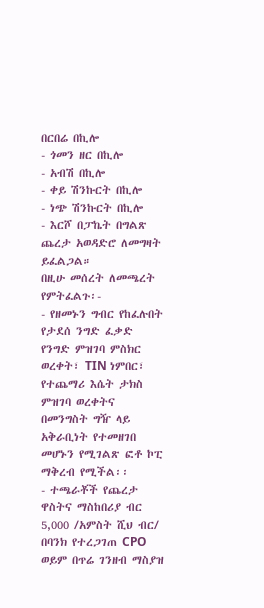በርበሬ በኪሎ
- ጎመን ዘር በኪሎ
- አብሽ በኪሎ
- ቀይ ሽንኩርት በኪሎ
- ነጭ ሽንኩርት በኪሎ
- እርሾ በፓኬት በግልጽ ጨረታ አወዳድሮ ለመግዛት ይፈልጋል።
በዚሁ መሰረት ለመጫረት የምትፈልጉ፡-
- የዘመኑን ግብር የከፈሉበት የታደሰ ንግድ ፈቃድ የንግድ ምዝገባ ምስክር ወረቀት፣ TIN ነምበር፣ የተጨማሪ እሴት ታክስ ምዝገባ ወረቀትና በመንግስት ግዥ ላይ አቅራቢነት የተመዘገበ መሆኑን የሚገልጽ ፎቶ ኮፒ ማቅረብ የሚችል፡፡
- ተጫራቾች የጨረታ ዋስትና ማስከበሪያ ብር 5,000 /አምስት ሺህ ብር/ በባንክ የተረጋገጠ CPO ወይም በጥሬ ገንዘብ ማስያዝ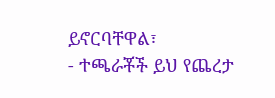ይኖርባቸዋል፣
- ተጫራቾች ይህ የጨረታ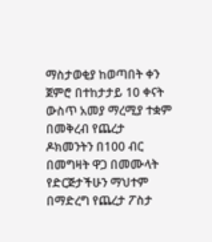ማስታወቂያ ከወጣበት ቀን ጀምሮ በተከታታይ 10 ቀናት ውስጥ አመያ ማረሚያ ተቋም በመቅረብ የጨረታ ዶክመንትን በ100 ብር በመግዛት ዋጋ በመሙላት የድርጅታችሁን ማህተም በማድረግ የጨረታ ፖስታ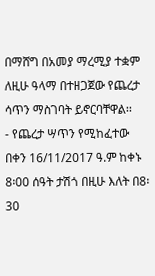በማሸግ በአመያ ማረሚያ ተቋም ለዚሁ ዓላማ በተዘጋጀው የጨረታ ሳጥን ማስገባት ይኖርባቸዋል፡፡
- የጨረታ ሣጥን የሚከፈተው በቀን 16/11/2017 ዓ.ም ከቀኑ 8፡00 ሰዓት ታሽጎ በዚሁ እለት በ8፡30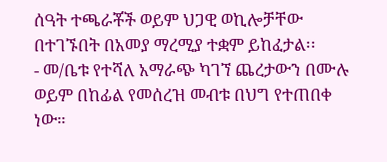ሰዓት ተጫራቾች ወይም ህጋዊ ወኪሎቻቸው በተገኙበት በአመያ ማረሚያ ተቋም ይከፈታል፡፡
- መ/ቤቱ የተሻለ አማራጭ ካገኘ ጨረታውን በሙሉ ወይም በከፊል የመሰረዝ መብቱ በህግ የተጠበቀ ነው።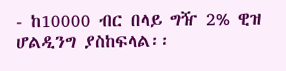- ከ10000 ብር በላይ ግዥ 2% ዊዝ ሆልዲንግ ያስከፍላል፡፡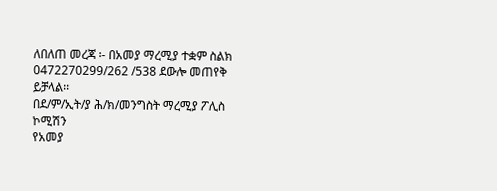ለበለጠ መረጃ ፡- በአመያ ማረሚያ ተቋም ስልክ 0472270299/262 /538 ደውሎ መጠየቅ ይቻላል፡፡
በደ/ም/ኢት/ያ ሕ/ክ/መንግስት ማረሚያ ፖሊስ ኮሚሽን
የአመያ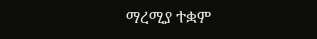ማረሚያ ተቋም